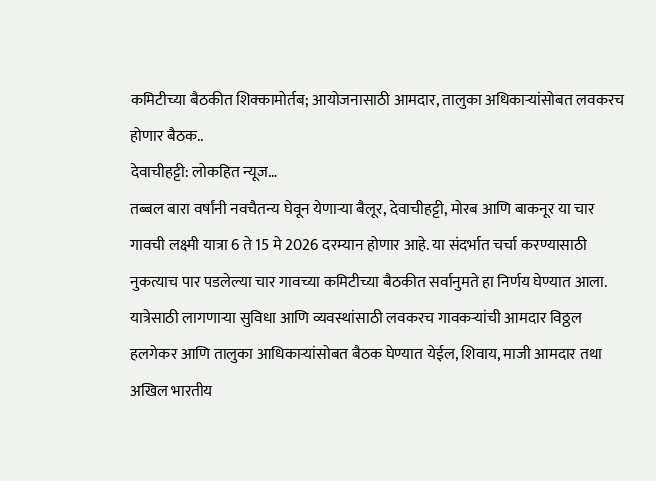कमिटीच्या बैठकीत शिक्कामोर्तब; आयोजनासाठी आमदार, तालुका अधिकाऱ्यांसोबत लवकरच होणार बैठक..
देवाचीहट्टी: लोकहित न्यूज…
तब्बल बारा वर्षांनी नवचैतन्य घेवून येणाऱ्या बैलूर, देवाचीहट्टी, मोरब आणि बाकनूर या चार गावची लक्ष्मी यात्रा 6 ते 15 मे 2026 दरम्यान होणार आहे. या संदर्भात चर्चा करण्यासाठी नुकत्याच पार पडलेल्या चार गावच्या कमिटीच्या बैठकीत सर्वानुमते हा निर्णय घेण्यात आला. यात्रेसाठी लागणाऱ्या सुविधा आणि व्यवस्थांसाठी लवकरच गावकऱ्यांची आमदार विठ्ठल हलगेकर आणि तालुका आधिकाऱ्यांसोबत बैठक घेण्यात येईल, शिवाय, माजी आमदार तथा अखिल भारतीय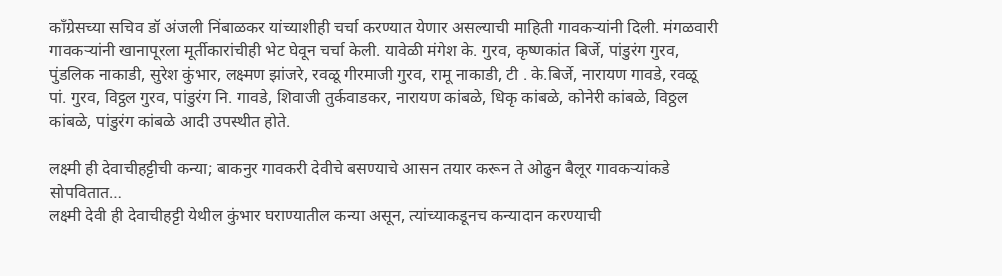काँग्रेसच्या सचिव डॉ अंजली निंबाळकर यांच्याशीही चर्चा करण्यात येणार असल्याची माहिती गावकऱ्यांनी दिली. मंगळवारी गावकऱ्यांनी खानापूरला मूर्तीकारांचीही भेट घेवून चर्चा केली. यावेळी मंगेश के. गुरव, कृष्णकांत बिर्जे, पांडुरंग गुरव, पुंडलिक नाकाडी, सुरेश कुंभार, लक्ष्मण झांजरे, रवळू गीरमाजी गुरव, रामू नाकाडी, टी . के.बिर्जे, नारायण गावडे, रवळू पां. गुरव, विट्ठल गुरव, पांडुरंग नि. गावडे, शिवाजी तुर्कवाडकर, नारायण कांबळे, धिकृ कांबळे, कोनेरी कांबळे, विठ्ठल कांबळे, पांडुरंग कांबळे आदी उपस्थीत होते.

लक्ष्मी ही देवाचीहट्टीची कन्या; बाकनुर गावकरी देवीचे बसण्याचे आसन तयार करून ते ओढुन बैलूर गावकऱ्यांकडे सोपवितात…
लक्ष्मी देवी ही देवाचीहट्टी येथील कुंभार घराण्यातील कन्या असून, त्यांच्याकडूनच कन्यादान करण्याची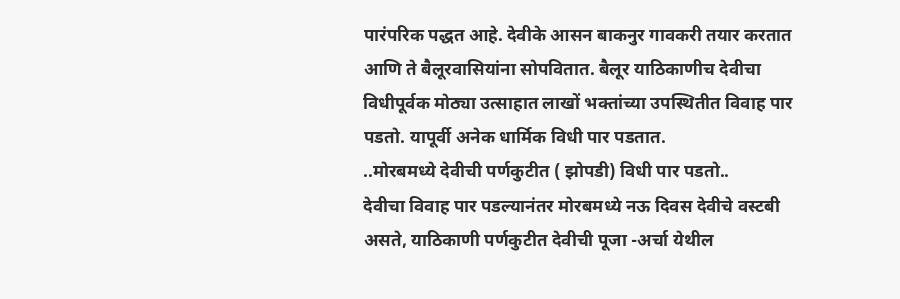पारंपरिक पद्धत आहे. देवीके आसन बाकनुर गावकरी तयार करतात आणि ते बैलूरवासियांना सोपवितात. बैलूर याठिकाणीच देवीचा विधीपूर्वक मोठ्या उत्साहात लाखों भक्तांच्या उपस्थितीत विवाह पार पडतो. यापूर्वी अनेक धार्मिक विधी पार पडतात.
..मोरबमध्ये देवीची पर्णकुटीत ( झोपडी) विधी पार पडतो..
देवीचा विवाह पार पडल्यानंतर मोरबमध्ये नऊ दिवस देवीचे वस्टबी असते, याठिकाणी पर्णकुटीत देवीची पूजा -अर्चा येथील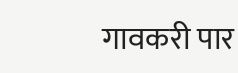गावकरी पार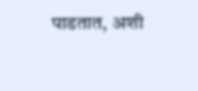पाडतात, अशी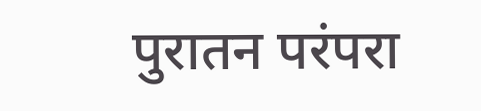पुरातन परंपरा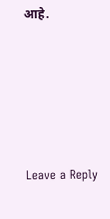आहे.






Leave a Reply